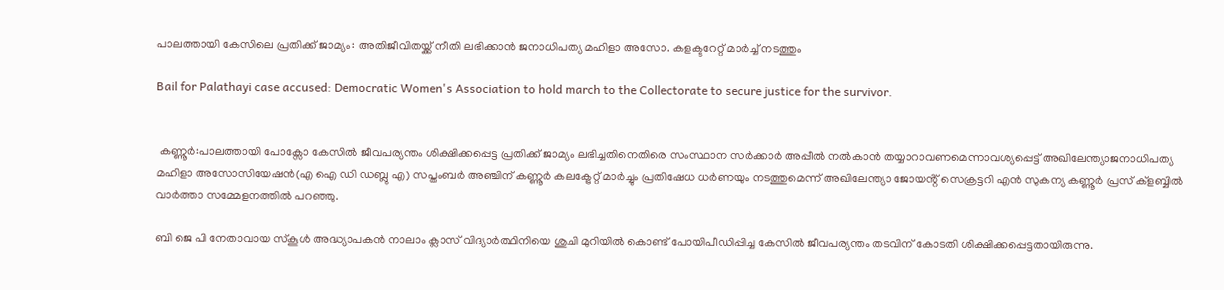പാലത്തായി കേസിലെ പ്രതിക്ക് ജാമ്യം: അതിജീവിതയ്ക്ക് നീതി ലഭിക്കാൻ ജനാധിപത്യ മഹിളാ അസോ. കളക്ടറേറ്റ് മാർച്ച് നടത്തും

Bail for Palathayi case accused: Democratic Women's Association to hold march to the Collectorate to secure justice for the survivor.


 കണ്ണൂർ:പാലത്തായി പോക്സോ കേസിൽ ജീവപര്യന്തം ശിക്ഷിക്കപ്പെട്ട പ്രതിക്ക് ജാമ്യം ലഭിച്ചതിനെതിരെ സംസ്ഥാന സർക്കാർ അപ്പീൽ നൽകാൻ തയ്യാറാവണമെന്നാവശ്യപ്പെട്ട് അഖിലേന്ത്യാജനാധിപത്യ മഹിളാ അസോസിയേഷൻ(എ ഐ ഡി ഡബ്ലു എ) സപ്തംബർ അഞ്ചിന് കണ്ണൂർ കലക്ട്രേറ്റ് മാർച്ചും പ്രതിഷേധ ധർണയും നടത്തുമെന്ന് അഖിലേന്ത്യാ ജോയൻ്റ് സെക്രട്ടറി എൻ സുകന്യ കണ്ണൂർ പ്രസ് ക്ളബ്ബിൽ വാർത്താ സമ്മേളനത്തിൽ പറഞ്ഞു.

ബി ജെ പി നേതാവായ സ്കൂൾ അദ്ധ്യാപകൻ നാലാം ക്ലാസ് വിദ്യാർത്ഥിനിയെ ശുചി മുറിയിൽ കൊണ്ട് പോയിപീഡിപ്പിച്ച കേസിൽ ജീവപര്യന്തം തടവിന് കോടതി ശിക്ഷിക്കപ്പെട്ടതായിരുന്നു.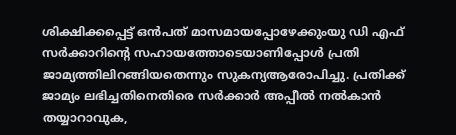ശിക്ഷിക്കപ്പെട്ട് ഒൻപത് മാസമായപ്പോഴേക്കുംയു ഡി എഫ് സർക്കാറിന്റെ സഹായത്തോടെയാണിപ്പോൾ പ്രതി ജാമ്യത്തിലിറങ്ങിയതെന്നും സുകന്യആരോപിച്ചു. പ്രതിക്ക് ജാമ്യം ലഭിച്ചതിനെതിരെ സർക്കാർ അപ്പീൽ നൽകാൻ തയ്യാറാവുക,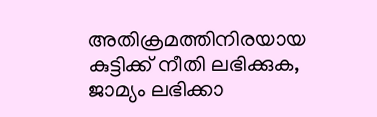അതിക്രമത്തിനിരയായ കുട്ടിക്ക് നീതി ലഭിക്കുക, ജാമ്യം ലഭിക്കാ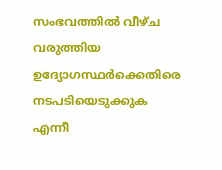സംഭവത്തിൽ വീഴ്ച വരുത്തിയ ഉദ്യോഗസ്ഥർക്കെതിരെ നടപടിയെടുക്കുക എന്നീ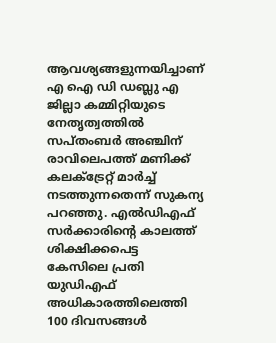ആവശ്യങ്ങളുന്നയിച്ചാണ് എ ഐ ഡി ഡബ്ലു എ ജില്ലാ കമ്മിറ്റിയുടെ നേതൃത്വത്തിൽ സപ്തംബർ അഞ്ചിന് രാവിലെപത്ത് മണിക്ക് കലക്ട്രേറ്റ് മാർച്ച് നടത്തുന്നതെന്ന് സുകന്യ പറഞ്ഞു. എൽഡിഎഫ് സർക്കാരിൻ്റെ കാലത്ത് ശിക്ഷിക്കപെട്ട കേസിലെ പ്രതി യുഡിഎഫ് അധികാരത്തിലെത്തി 100 ദിവസങ്ങൾ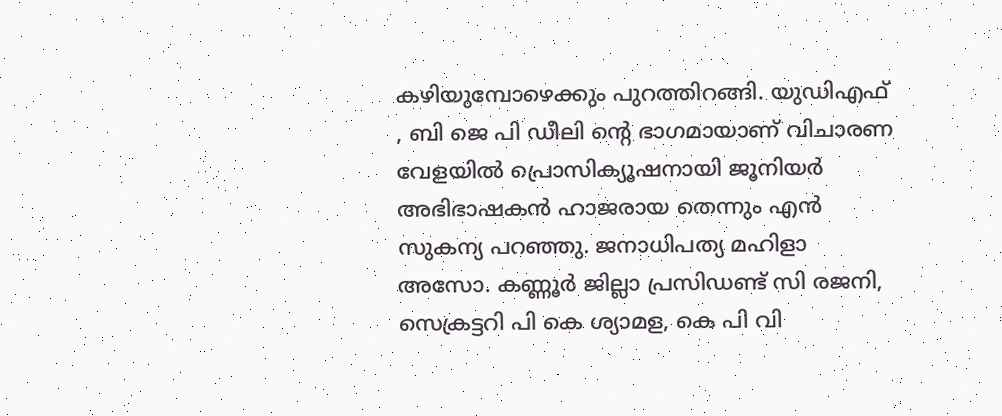കഴിയുമ്പോഴെക്കും പുറത്തിറങ്ങി. യുഡിഎഫ് , ബി ജെ പി ഡീലി ൻ്റെ ഭാഗമായാണ് വിചാരണ വേളയിൽ പ്രൊസിക്യൂഷനായി ജൂനിയർ അഭിഭാഷകൻ ഹാജരായ തെന്നും എൻ സുകന്യ പറഞ്ഞു. ജനാധിപത്യ മഹിളാ അസോ. കണ്ണൂർ ജില്ലാ പ്രസിഡണ്ട് സി രജനി, സെക്രട്ടറി പി കെ ശ്യാമള, കെ പി വി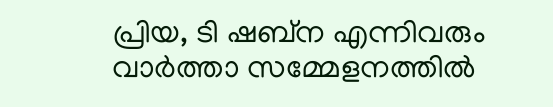പ്രിയ, ടി ഷബ്ന എന്നിവരും വാർത്താ സമ്മേളനത്തിൽ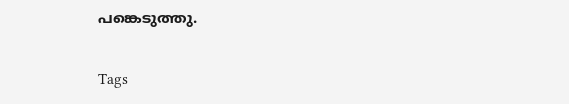പങ്കെടുത്തു.

Tags